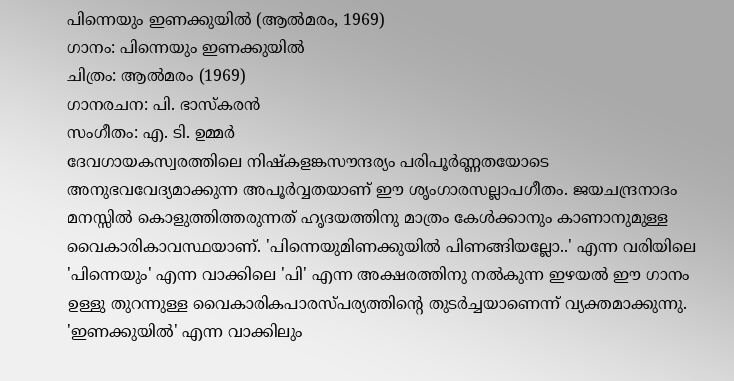പിന്നെയും ഇണക്കുയിൽ (ആൽമരം, 1969)
ഗാനം: പിന്നെയും ഇണക്കുയിൽ
ചിത്രം: ആൽമരം (1969)
ഗാനരചന: പി. ഭാസ്കരൻ
സംഗീതം: എ. ടി. ഉമ്മർ
ദേവഗായകസ്വരത്തിലെ നിഷ്കളങ്കസൗന്ദര്യം പരിപൂർണ്ണതയോടെ അനുഭവവേദ്യമാക്കുന്ന അപൂർവ്വതയാണ് ഈ ശൃംഗാരസല്ലാപഗീതം. ജയചന്ദ്രനാദം മനസ്സിൽ കൊളുത്തിത്തരുന്നത് ഹൃദയത്തിനു മാത്രം കേൾക്കാനും കാണാനുമുള്ള വൈകാരികാവസ്ഥയാണ്. 'പിന്നെയുമിണക്കുയിൽ പിണങ്ങിയല്ലോ..' എന്ന വരിയിലെ 'പിന്നെയും' എന്ന വാക്കിലെ 'പി' എന്ന അക്ഷരത്തിനു നൽകുന്ന ഇഴയൽ ഈ ഗാനം ഉള്ളു തുറന്നുള്ള വൈകാരികപാരസ്പര്യത്തിന്റെ തുടർച്ചയാണെന്ന് വ്യക്തമാക്കുന്നു. 'ഇണക്കുയിൽ' എന്ന വാക്കിലും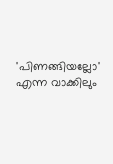'പിണങ്ങിയല്ലോ' എന്ന വാക്കിലും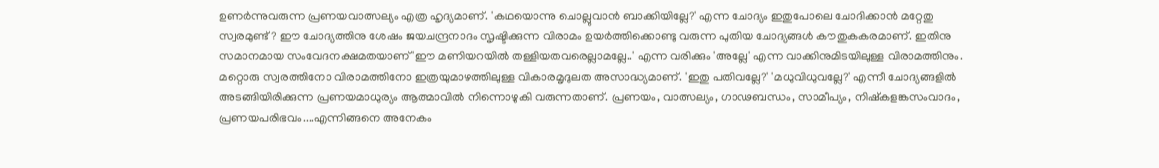ഉണർന്നുവരുന്ന പ്രണയവാത്സല്യം എത്ര ഹൃദ്യമാണ്. 'കഥയൊന്നു ചൊല്ലുവാൻ ബാക്കിയില്ലേ?' എന്ന ചോദ്യം ഇതുപോലെ ചോദിക്കാൻ മറ്റേതു സ്വരമുണ്ട്? ഈ ചോദ്യത്തിനു ശേഷം ജയചന്ദ്രനാദം സൃഷ്ടിക്കുന്ന വിരാമം ഉയർത്തിക്കൊണ്ടു വരുന്ന പുതിയ ചോദ്യങ്ങൾ കൗതുകകരമാണ്. ഇതിനു സമാനമായ സംവേദനക്ഷമതയാണ് 'ഈ മണിയറയിൽ തള്ളിയതവരെല്ലാമല്ലേ..' എന്ന വരിക്കും 'അല്ലേ' എന്ന വാക്കിനുമിടയിലുള്ള വിരാമത്തിനും. മറ്റൊരു സ്വരത്തിനോ വിരാമത്തിനോ ഇത്രയുമാഴത്തിലുള്ള വികാരമൃദുലത അസാദ്ധ്യമാണ്. 'ഇതു പതിവല്ലേ?' 'മധുവിധുവല്ലേ?' എന്നീ ചോദ്യങ്ങളിൽ അടങ്ങിയിരിക്കുന്ന പ്രണയമാധുര്യം ആത്മാവിൽ നിന്നൊഴുകി വരുന്നതാണ്. പ്രണയം, വാത്സല്യം, ഗാഢബന്ധം, സാമീപ്യം, നിഷ്കളങ്കസംവാദം, പ്രണയപരിഭവം....എന്നിങ്ങനെ അനേകം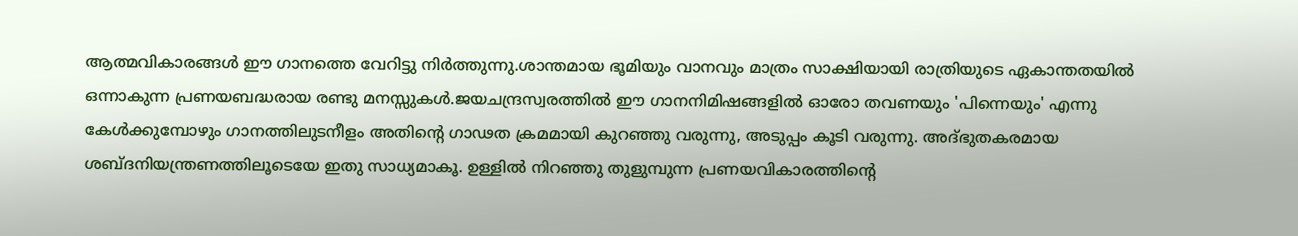ആത്മവികാരങ്ങൾ ഈ ഗാനത്തെ വേറിട്ടു നിർത്തുന്നു.ശാന്തമായ ഭൂമിയും വാനവും മാത്രം സാക്ഷിയായി രാത്രിയുടെ ഏകാന്തതയിൽ ഒന്നാകുന്ന പ്രണയബദ്ധരായ രണ്ടു മനസ്സുകൾ.ജയചന്ദ്രസ്വരത്തിൽ ഈ ഗാനനിമിഷങ്ങളിൽ ഓരോ തവണയും 'പിന്നെയും' എന്നു കേൾക്കുമ്പോഴും ഗാനത്തിലുടനീളം അതിന്റെ ഗാഢത ക്രമമായി കുറഞ്ഞു വരുന്നു, അടുപ്പം കൂടി വരുന്നു. അദ്ഭുതകരമായ ശബ്ദനിയന്ത്രണത്തിലൂടെയേ ഇതു സാധ്യമാകൂ. ഉള്ളിൽ നിറഞ്ഞു തുളുമ്പുന്ന പ്രണയവികാരത്തിന്റെ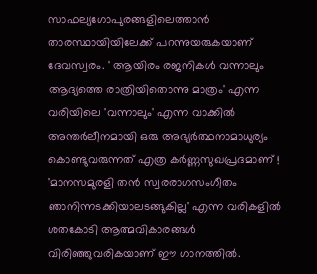സാഫല്യഗോപുരങ്ങളിലെത്താൻ താരസ്ഥായിയിലേക്ക് പറന്നുയരുകയാണ് ദേവസ്വരം. ' ആയിരം രജനികൾ വന്നാലും ആദ്യത്തെ രാത്രിയിതൊന്നു മാത്രം' എന്ന വരിയിലെ 'വന്നാലും' എന്ന വാക്കിൽ അന്തർലീനമായി ഒരു അഭ്യർത്ഥനാമാധുര്യം കൊണ്ടുവരുന്നത് എത്ര കർണ്ണസുഖപ്രദമാണ് ! 'മാനസമുരളി തൻ സ്വരരാഗസംഗീതം ഞാനിന്നടക്കിയാലടങ്ങുകില്ല' എന്ന വരികളിൽ ശതകോടി ആത്മവികാരങ്ങൾ വിരിഞ്ഞുവരികയാണ് ഈ ഗാനത്തിൽ.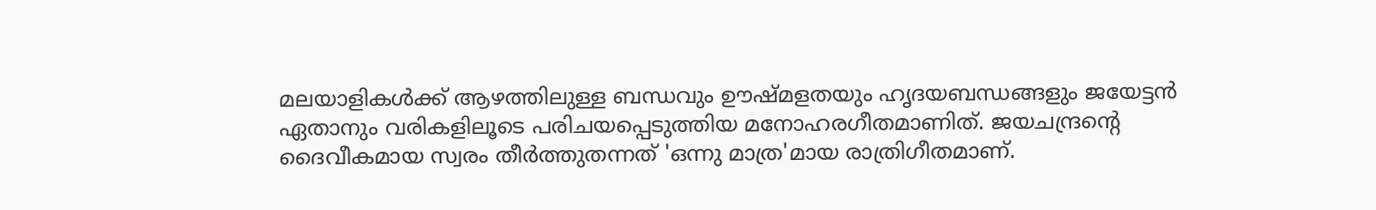മലയാളികൾക്ക് ആഴത്തിലുള്ള ബന്ധവും ഊഷ്മളതയും ഹൃദയബന്ധങ്ങളും ജയേട്ടൻ ഏതാനും വരികളിലൂടെ പരിചയപ്പെടുത്തിയ മനോഹരഗീതമാണിത്. ജയചന്ദ്രന്റെ ദൈവീകമായ സ്വരം തീർത്തുതന്നത് 'ഒന്നു മാത്ര'മായ രാത്രിഗീതമാണ്.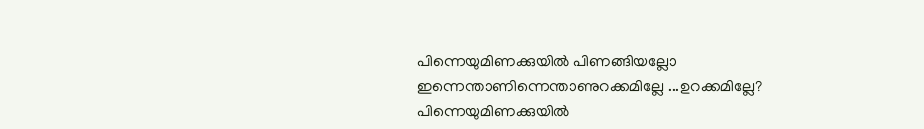പിന്നെയുമിണക്കുയിൽ പിണങ്ങിയല്ലോ
ഇന്നെന്താണിന്നെന്താണുറക്കമില്ലേ ...ഉറക്കമില്ലേ?
പിന്നെയുമിണക്കുയിൽ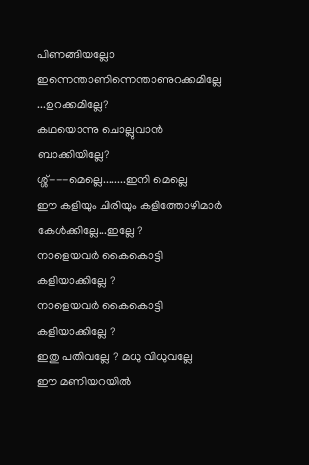പിണങ്ങിയല്ലോ
ഇന്നെന്താണിന്നെന്താണുറക്കമില്ലേ ...ഉറക്കമില്ലേ?
കഥയൊന്നു ചൊല്ലുവാൻ ബാക്കിയില്ലേ?
ശ്ശ്---മെല്ലെ........ഇനി മെല്ലെ
ഈ കളിയും ചിരിയും കളിത്തോഴിമാർ
കേൾക്കില്ലേ...ഇല്ലേ ?
നാളെയവർ കൈകൊട്ടി കളിയാക്കില്ലേ ?
നാളെയവർ കൈകൊട്ടി കളിയാക്കില്ലേ ?
ഇതു പതിവല്ലേ ? മധു വിധുവല്ലേ
ഈ മണിയറയിൽ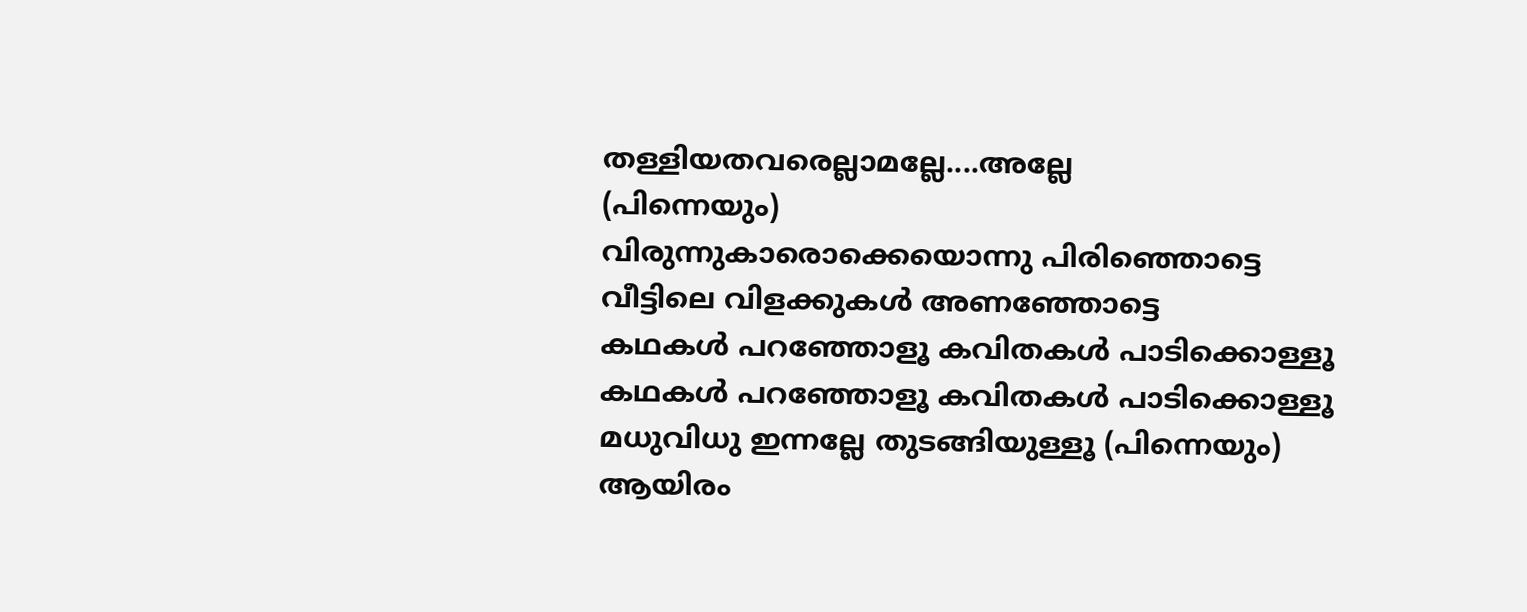തള്ളിയതവരെല്ലാമല്ലേ....അല്ലേ
(പിന്നെയും)
വിരുന്നുകാരൊക്കെയൊന്നു പിരിഞ്ഞൊട്ടെ
വീട്ടിലെ വിളക്കുകൾ അണഞ്ഞോട്ടെ
കഥകൾ പറഞ്ഞോളൂ കവിതകൾ പാടിക്കൊള്ളൂ
കഥകൾ പറഞ്ഞോളൂ കവിതകൾ പാടിക്കൊള്ളൂ
മധുവിധു ഇന്നല്ലേ തുടങ്ങിയുള്ളൂ (പിന്നെയും)
ആയിരം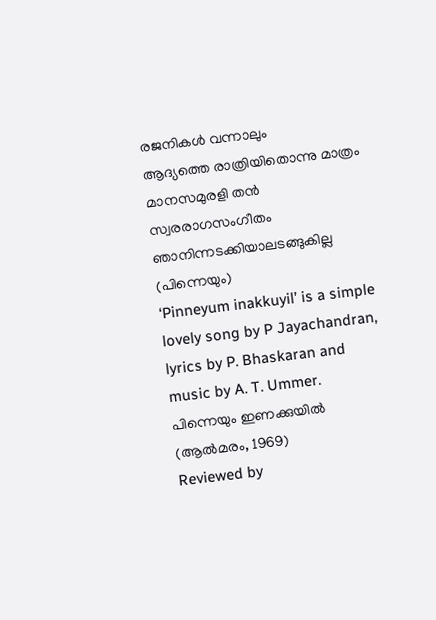രജനികൾ വന്നാലും
ആദ്യത്തെ രാത്രിയിതൊന്നു മാത്രം
മാനസമുരളി തൻ സ്വരരാഗസംഗീതം
ഞാനിന്നടക്കിയാലടങ്ങുകില്ല (പിന്നെയും)
‘Pinneyum inakkuyil’ is a simple lovely song by P Jayachandran, lyrics by P. Bhaskaran and music by A. T. Ummer.
പിന്നെയും ഇണക്കുയിൽ (ആൽമരം, 1969)
Reviewed by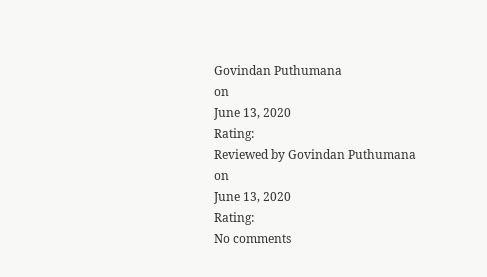Govindan Puthumana
on
June 13, 2020
Rating:
Reviewed by Govindan Puthumana
on
June 13, 2020
Rating:
No comments